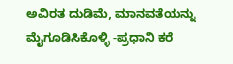ಅವಿರತ ದುಡಿಮೆ, ಮಾನವತೆಯನ್ನು ಮೈಗೂಡಿಸಿಕೊಳ್ಳಿ -ಪ್ರಧಾನಿ ಕರೆ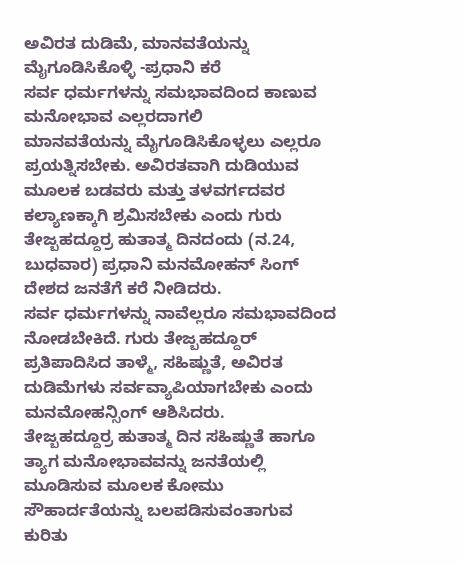ಅವಿರತ ದುಡಿಮೆ, ಮಾನವತೆಯನ್ನು ಮೈಗೂಡಿಸಿಕೊಳ್ಳಿ -ಪ್ರಧಾನಿ ಕರೆ
ಸರ್ವ ಧರ್ಮಗಳನ್ನು ಸಮಭಾವದಿಂದ ಕಾಣುವ ಮನೋಭಾವ ಎಲ್ಲರದಾಗಲಿ
ಮಾನವತೆಯನ್ನು ಮೈಗೂಡಿಸಿಕೊಳ್ಳಲು ಎಲ್ಲರೂ ಪ್ರಯತ್ನಿಸಬೇಕು. ಅವಿರತವಾಗಿ ದುಡಿಯುವ ಮೂಲಕ ಬಡವರು ಮತ್ತು ತಳವರ್ಗದವರ ಕಲ್ಯಾಣಕ್ಕಾಗಿ ಶ್ರಮಿಸಬೇಕು ಎಂದು ಗುರು ತೇಜ್ಬಹದ್ದೂರ್ರ ಹುತಾತ್ಮ ದಿನದಂದು (ನ.24, ಬುಧವಾರ) ಪ್ರಧಾನಿ ಮನಮೋಹನ್ ಸಿಂಗ್ ದೇಶದ ಜನತೆಗೆ ಕರೆ ನೀಡಿದರು.
ಸರ್ವ ಧರ್ಮಗಳನ್ನು ನಾವೆಲ್ಲರೂ ಸಮಭಾವದಿಂದ ನೋಡಬೇಕಿದೆ. ಗುರು ತೇಜ್ಬಹದ್ದೂರ್ ಪ್ರತಿಪಾದಿಸಿದ ತಾಳ್ಮೆ, ಸಹಿಷ್ಣುತೆ, ಅವಿರತ ದುಡಿಮೆಗಳು ಸರ್ವವ್ಯಾಪಿಯಾಗಬೇಕು ಎಂದು ಮನಮೋಹನ್ಸಿಂಗ್ ಆಶಿಸಿದರು.
ತೇಜ್ಬಹದ್ದೂರ್ರ ಹುತಾತ್ಮ ದಿನ ಸಹಿಷ್ಣುತೆ ಹಾಗೂ ತ್ಯಾಗ ಮನೋಭಾವವನ್ನು ಜನತೆಯಲ್ಲಿ ಮೂಡಿಸುವ ಮೂಲಕ ಕೋಮು ಸೌಹಾರ್ದತೆಯನ್ನು ಬಲಪಡಿಸುವಂತಾಗುವ ಕುರಿತು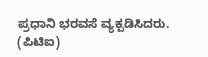ಪ್ರಧಾನಿ ಭರವಸೆ ವ್ಯಕ್ಪಡಿಸಿದರು.
(ಪಿಟಿಐ)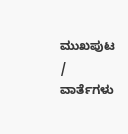ಮುಖಪುಟ / ವಾರ್ತೆಗಳು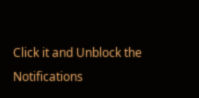Click it and Unblock the Notifications